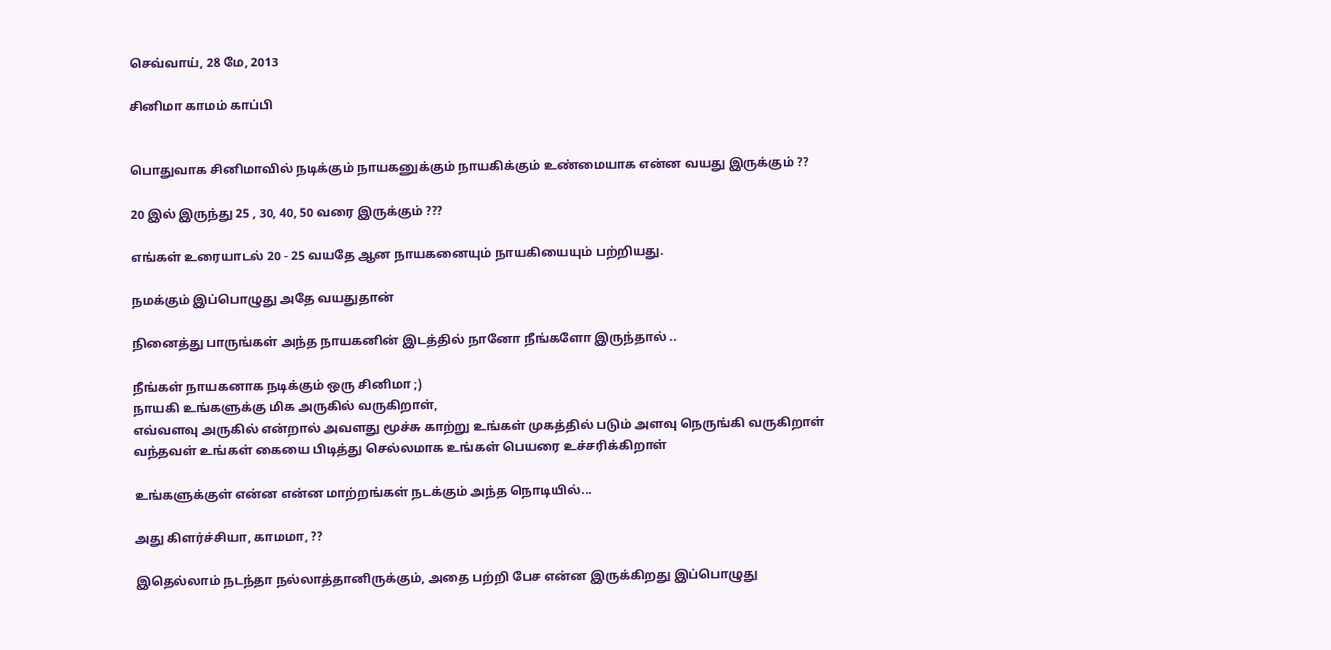செவ்வாய், 28 மே, 2013

சினிமா காமம் காப்பி


பொதுவாக சினிமாவில் நடிக்கும் நாயகனுக்கும் நாயகிக்கும் உண்மையாக என்ன வயது இருக்கும் ??

20 இல் இருந்து 25 , 30, 40, 50 வரை இருக்கும் ???

எங்கள் உரையாடல் 20 - 25 வயதே ஆன நாயகனையும் நாயகியையும் பற்றியது.

நமக்கும் இப்பொழுது அதே வயதுதான்

நினைத்து பாருங்கள் அந்த நாயகனின் இடத்தில் நானோ நீங்களோ இருந்தால் ..

நீங்கள் நாயகனாக நடிக்கும் ஒரு சினிமா ;)
நாயகி உங்களுக்கு மிக அருகில் வருகிறாள்,
எவ்வளவு அருகில் என்றால் அவளது மூச்சு காற்று உங்கள் முகத்தில் படும் அளவு நெருங்கி வருகிறாள்
வந்தவள் உங்கள் கையை பிடித்து செல்லமாக உங்கள் பெயரை உச்சரிக்கிறாள்

உங்களுக்குள் என்ன என்ன மாற்றங்கள் நடக்கும் அந்த நொடியில்...

அது கிளர்ச்சியா, காமமா, ??

இதெல்லாம் நடந்தா நல்லாத்தானிருக்கும், அதை பற்றி பேச என்ன இருக்கிறது இப்பொழுது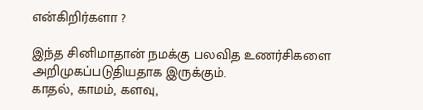என்கிறிர்களா ?

இந்த சினிமாதான் நமக்கு பலவித உணர்சிகளை அறிமுகப்படுதியதாக இருக்கும்.
காதல், காமம், களவு,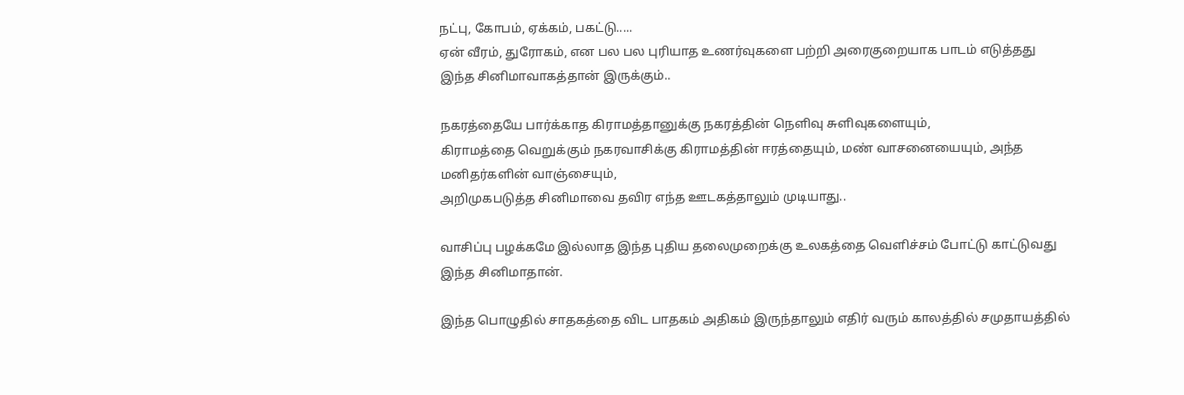நட்பு, கோபம், ஏக்கம், பகட்டு.....
ஏன் வீரம், துரோகம், என பல பல புரியாத உணர்வுகளை பற்றி அரைகுறையாக பாடம் எடுத்தது இந்த சினிமாவாகத்தான் இருக்கும்..

நகரத்தையே பார்க்காத கிராமத்தானுக்கு நகரத்தின் நெளிவு சுளிவுகளையும்,
கிராமத்தை வெறுக்கும் நகரவாசிக்கு கிராமத்தின் ஈரத்தையும், மண் வாசனையையும், அந்த மனிதர்களின் வாஞ்சையும்,
அறிமுகபடுத்த சினிமாவை தவிர எந்த ஊடகத்தாலும் முடியாது..

வாசிப்பு பழக்கமே இல்லாத இந்த புதிய தலைமுறைக்கு உலகத்தை வெளிச்சம் போட்டு காட்டுவது இந்த சினிமாதான்.

இந்த பொழுதில் சாதகத்தை விட பாதகம் அதிகம் இருந்தாலும் எதிர் வரும் காலத்தில் சமுதாயத்தில்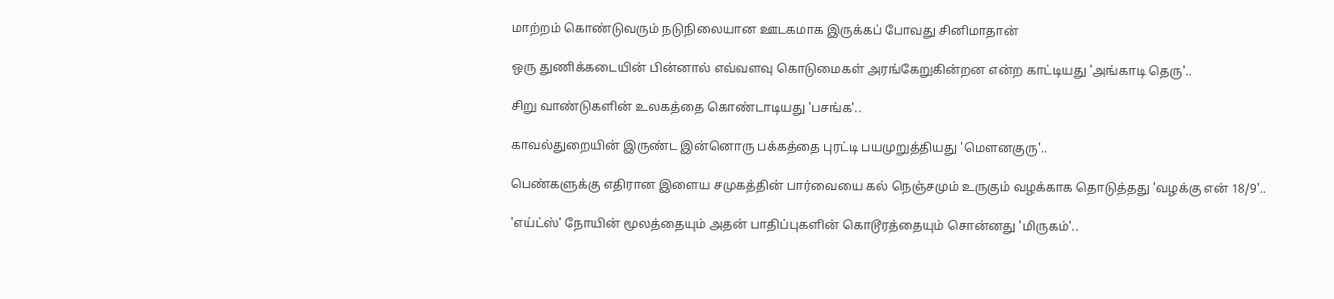மாற்றம் கொண்டுவரும் நடுநிலையான ஊடகமாக இருக்கப் போவது சினிமாதான்

ஒரு துணிக்கடையின் பின்னால் எவ்வளவு கொடுமைகள் அரங்கேறுகின்றன என்ற காட்டியது 'அங்காடி தெரு'..

சிறு வாண்டுகளின் உலகத்தை கொண்டாடியது 'பசங்க'..

காவல்துறையின் இருண்ட இன்னொரு பக்கத்தை புரட்டி பயமுறுத்தியது 'மௌனகுரு'..

பெண்களுக்கு எதிரான இளைய சமுகத்தின் பார்வையை கல் நெஞ்சமும் உருகும் வழக்காக தொடுத்தது 'வழக்கு என் 18/9'..

'எய்ட்ஸ்' நோயின் மூலத்தையும் அதன் பாதிப்புகளின் கொடூரத்தையும் சொன்னது 'மிருகம்'..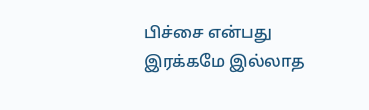பிச்சை என்பது இரக்கமே இல்லாத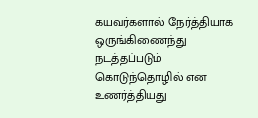கயவர்களால் நேர்த்தியாக ஒருங்கிணைந்து நடத்தப்படும் கொடுந்தொழில் என உணர்த்தியது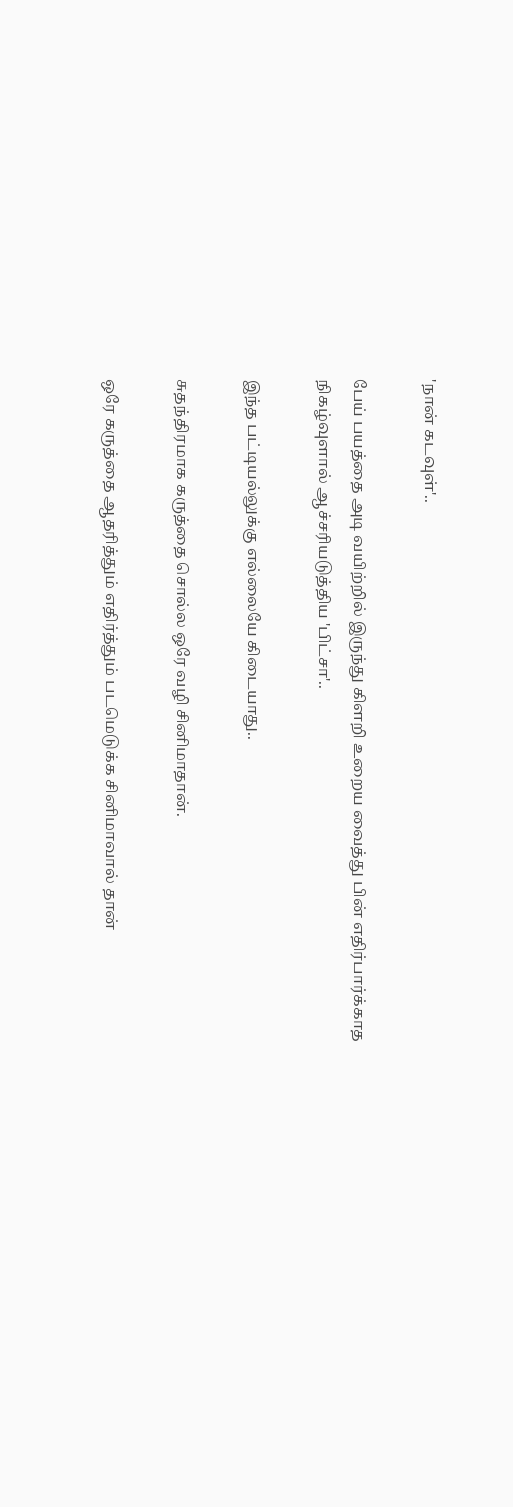'நான் கடவுள்'..

பேய் பயத்தை அடி வயிற்றில் இருந்து கிளறி உறைய வைத்து பின் எதிர்பார்க்காத நிகழ்வுளால் ஆச்சரியடுத்திய 'பிட்சா'..

இந்த பட்டியல்லுக்கு எல்லையே கிடையாது..

சுதந்திரமாக கருத்தை சொல்ல ஒரே வழி சினிமாதான்.

ஒரே கருத்தை ஆதரித்தும் எதிர்த்தும் படமெடுக்க சினிமாவால் தான்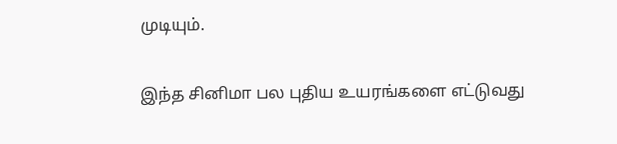முடியும்.

இந்த சினிமா பல புதிய உயரங்களை எட்டுவது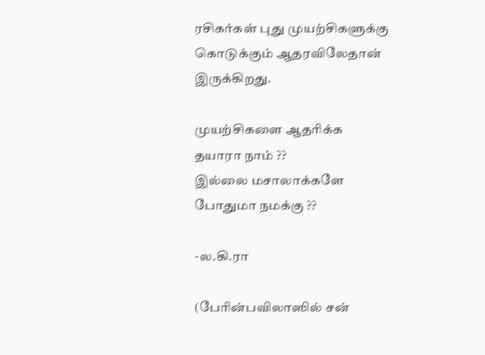ரசிகர்கள் புது முயற்சிகளுக்கு  கொடுக்கும் ஆதரவிலேதான்  இருக்கிறது.

முயற்சிகளை ஆதரிக்க தயாரா நாம் ??
இல்லை மசாலாக்களே போதுமா நமக்கு ??

-ல.கி.ரா

(பேரின்பவிலாஸில் சன்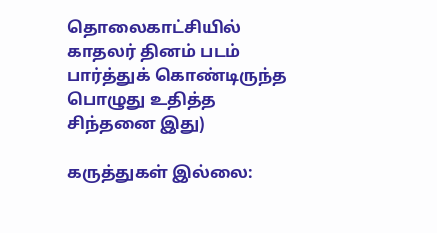தொலைகாட்சியில் காதலர் தினம் படம் பார்த்துக் கொண்டிருந்த பொழுது உதித்த சிந்தனை இது)

கருத்துகள் இல்லை: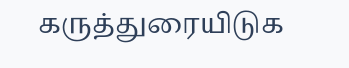கருத்துரையிடுக